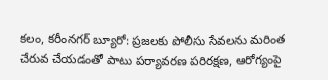కలం, కరీంనగర్ బ్యూరో: ప్రజలకు పోలీసు సేవలను మరింత చేరువ చేయడంతో పాటు పర్యావరణ పరిరక్షణ, ఆరోగ్యంపై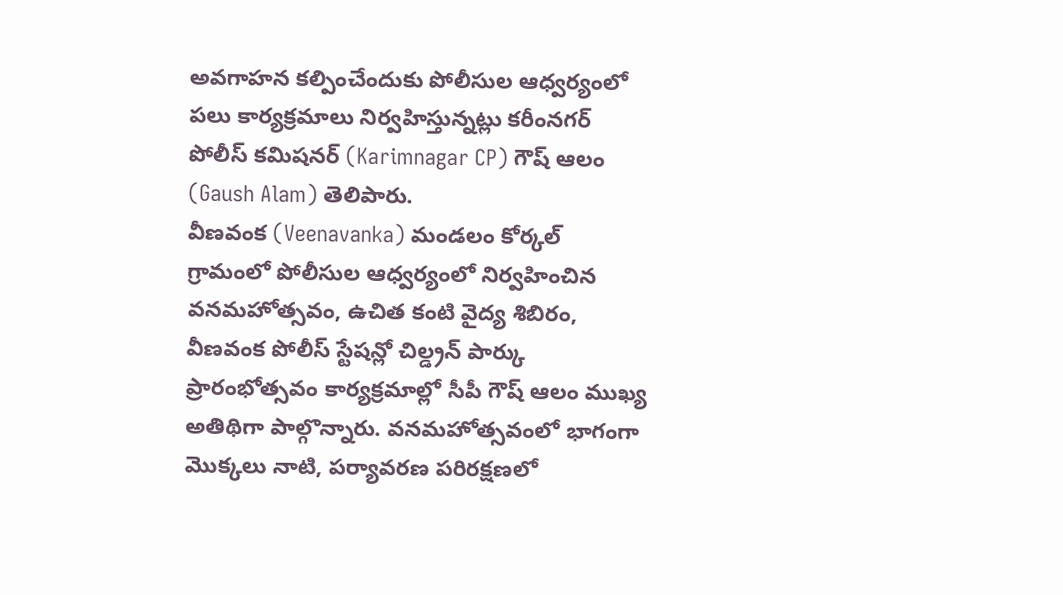అవగాహన కల్పించేందుకు పోలీసుల ఆధ్వర్యంలో పలు కార్యక్రమాలు నిర్వహిస్తున్నట్లు కరీంనగర్ పోలీస్ కమిషనర్ (Karimnagar CP) గౌష్ ఆలం (Gaush Alam) తెలిపారు.
వీణవంక (Veenavanka) మండలం కోర్కల్ గ్రామంలో పోలీసుల ఆధ్వర్యంలో నిర్వహించిన వనమహోత్సవం, ఉచిత కంటి వైద్య శిబిరం, వీణవంక పోలీస్ స్టేషన్లో చిల్డ్రన్ పార్కు ప్రారంభోత్సవం కార్యక్రమాల్లో సీపీ గౌష్ ఆలం ముఖ్య అతిథిగా పాల్గొన్నారు. వనమహోత్సవంలో భాగంగా మొక్కలు నాటి, పర్యావరణ పరిరక్షణలో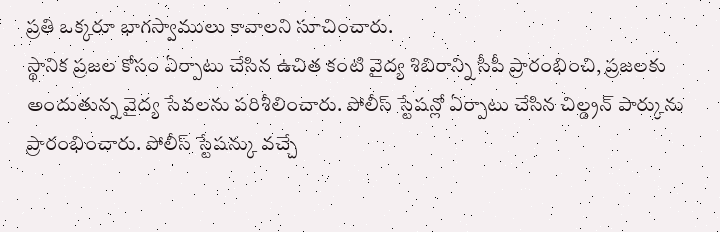ప్రతి ఒక్కరూ భాగస్వాములు కావాలని సూచించారు.
స్థానిక ప్రజల కోసం ఏర్పాటు చేసిన ఉచిత కంటి వైద్య శిబిరాన్ని సీపీ ప్రారంభించి, ప్రజలకు అందుతున్న వైద్య సేవలను పరిశీలించారు. పోలీస్ స్టేషన్లో ఏర్పాటు చేసిన చిల్డ్రన్ పార్కును ప్రారంభించారు. పోలీస్ స్టేషన్కు వచ్చే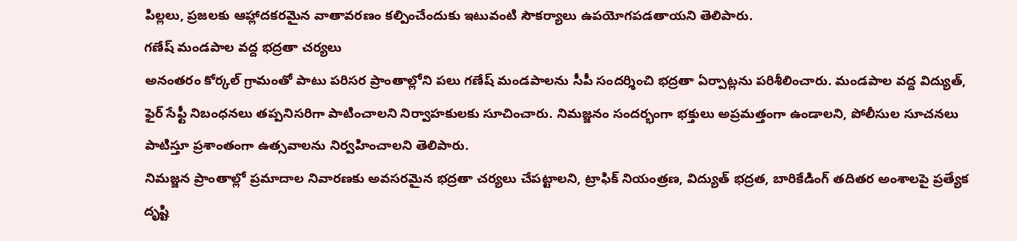పిల్లలు, ప్రజలకు ఆహ్లాదకరమైన వాతావరణం కల్పించేందుకు ఇటువంటి సౌకర్యాలు ఉపయోగపడతాయని తెలిపారు.
గణేష్ మండపాల వద్ద భద్రతా చర్యలు
అనంతరం కోర్కల్ గ్రామంతో పాటు పరిసర ప్రాంతాల్లోని పలు గణేష్ మండపాలను సీపీ సందర్శించి భద్రతా ఏర్పాట్లను పరిశీలించారు. మండపాల వద్ద విద్యుత్, ఫైర్ సేఫ్టీ నిబంధనలు తప్పనిసరిగా పాటించాలని నిర్వాహకులకు సూచించారు. నిమజ్జనం సందర్భంగా భక్తులు అప్రమత్తంగా ఉండాలని, పోలీసుల సూచనలు పాటిస్తూ ప్రశాంతంగా ఉత్సవాలను నిర్వహించాలని తెలిపారు.
నిమజ్జన ప్రాంతాల్లో ప్రమాదాల నివారణకు అవసరమైన భద్రతా చర్యలు చేపట్టాలని, ట్రాఫిక్ నియంత్రణ, విద్యుత్ భద్రత, బారికేడింగ్ తదితర అంశాలపై ప్రత్యేక దృష్టి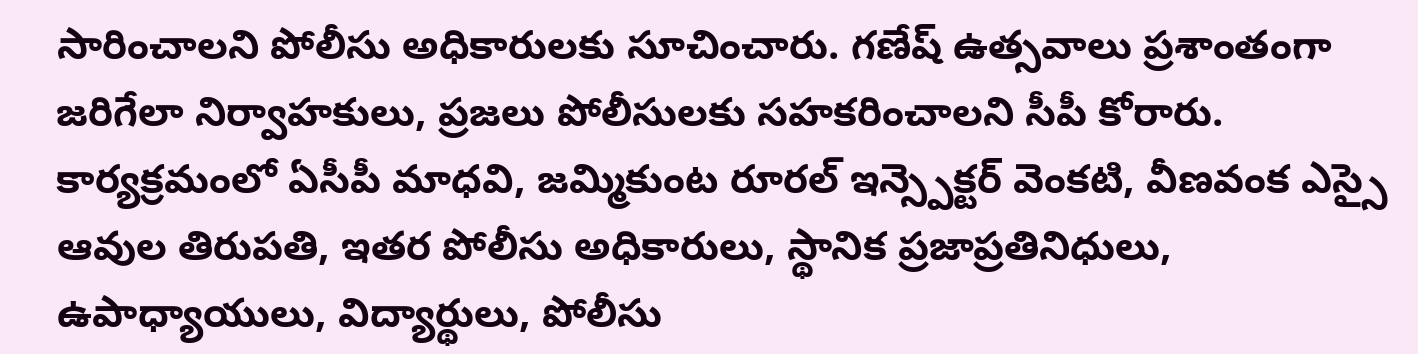సారించాలని పోలీసు అధికారులకు సూచించారు. గణేష్ ఉత్సవాలు ప్రశాంతంగా జరిగేలా నిర్వాహకులు, ప్రజలు పోలీసులకు సహకరించాలని సీపీ కోరారు.
కార్యక్రమంలో ఏసీపీ మాధవి, జమ్మికుంట రూరల్ ఇన్స్పెక్టర్ వెంకటి, వీణవంక ఎస్సై ఆవుల తిరుపతి, ఇతర పోలీసు అధికారులు, స్థానిక ప్రజాప్రతినిధులు, ఉపాధ్యాయులు, విద్యార్థులు, పోలీసు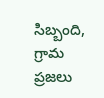సిబ్బంది, గ్రామ ప్రజలు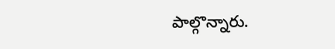పాల్గొన్నారు.